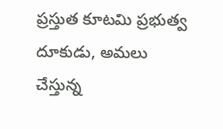ప్రస్తుత కూటమి ప్రభుత్వ దూకుడు, అమలు చేస్తున్న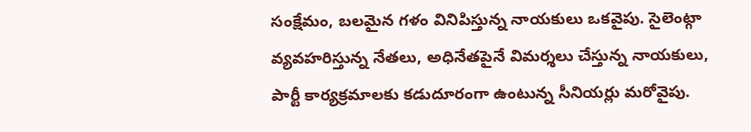సంక్షేమం, బలమైన గళం వినిపిస్తున్న నాయకులు ఒకవైపు. సైలెంట్గా వ్యవహరిస్తున్న నేతలు, అధినేతపైనే విమర్శలు చేస్తున్న నాయకులు, పార్టీ కార్యక్రమాలకు కడుదూరంగా ఉంటున్న సీనియర్లు మరోవైపు.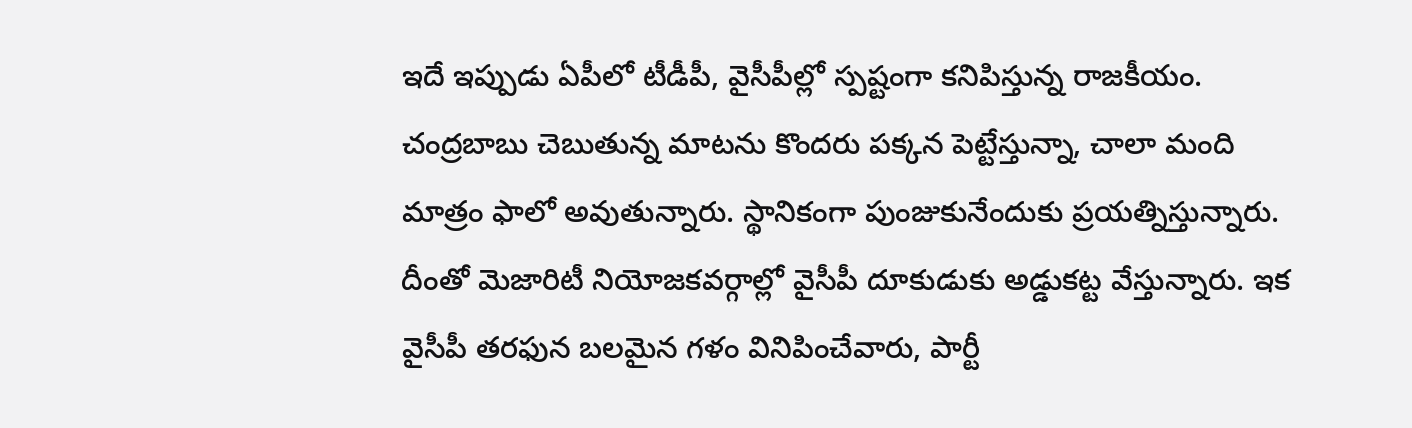ఇదే ఇప్పుడు ఏపీలో టీడీపీ, వైసీపీల్లో స్పష్టంగా కనిపిస్తున్న రాజకీయం. చంద్రబాబు చెబుతున్న మాటను కొందరు పక్కన పెట్టేస్తున్నా, చాలా మంది మాత్రం ఫాలో అవుతున్నారు. స్థానికంగా పుంజుకునేందుకు ప్రయత్నిస్తున్నారు.
దీంతో మెజారిటీ నియోజకవర్గాల్లో వైసీపీ దూకుడుకు అడ్డుకట్ట వేస్తున్నారు. ఇక వైసీపీ తరఫున బలమైన గళం వినిపించేవారు, పార్టీ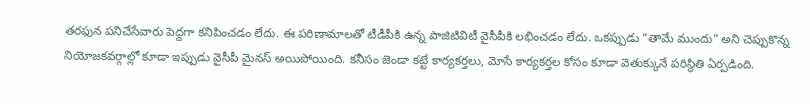తరఫున పనిచేసేవారు పెద్దగా కనిపించడం లేదు. ఈ పరిణామాలతో టీడీపీకి ఉన్న పాజిటివిటీ వైసీపీకి లభించడం లేదు. ఒకప్పుడు “తామే ముందు” అని చెప్పుకొన్న నియోజకవర్గాల్లో కూడా ఇప్పుడు వైసీపీ మైనస్ అయిపోయింది. కనీసం జెండా కట్టే కార్యకర్తలు, మోసే కార్యకర్తల కోసం కూడా వెతుక్కునే పరిస్థితి ఏర్పడింది.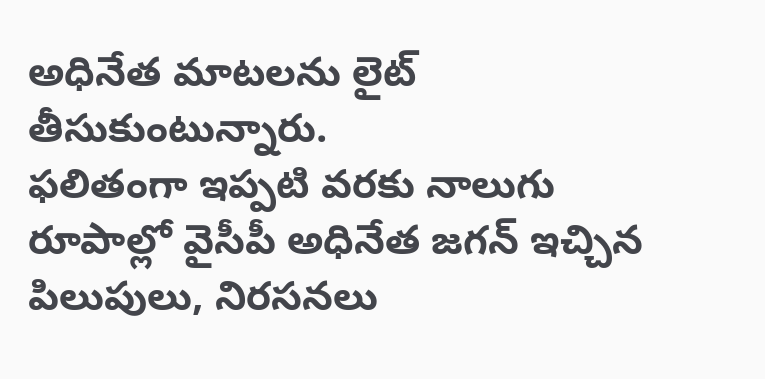అధినేత మాటలను లైట్ తీసుకుంటున్నారు.
ఫలితంగా ఇప్పటి వరకు నాలుగు రూపాల్లో వైసీపీ అధినేత జగన్ ఇచ్చిన పిలుపులు, నిరసనలు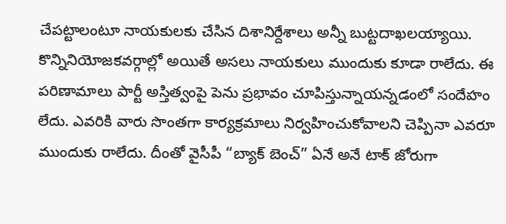చేపట్టాలంటూ నాయకులకు చేసిన దిశానిర్దేశాలు అన్నీ బుట్టదాఖలయ్యాయి. కొన్నినియోజకవర్గాల్లో అయితే అసలు నాయకులు ముందుకు కూడా రాలేదు. ఈ పరిణామాలు పార్టీ అస్తిత్వంపై పెను ప్రభావం చూపిస్తున్నాయన్నడంలో సందేహం లేదు. ఎవరికి వారు సొంతగా కార్యక్రమాలు నిర్వహించుకోవాలని చెప్పినా ఎవరూ ముందుకు రాలేదు. దీంతో వైసీపీ “బ్యాక్ బెంచ్” ఏనే అనే టాక్ జోరుగా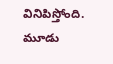వినిపిస్తోంది.
మూడు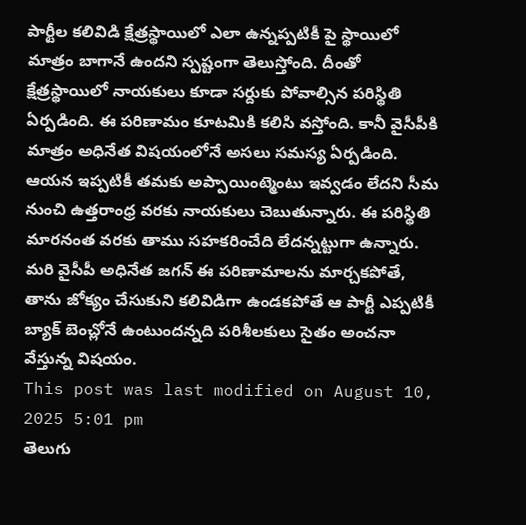పార్టీల కలివిడి క్షేత్రస్థాయిలో ఎలా ఉన్నప్పటికీ పై స్థాయిలో మాత్రం బాగానే ఉందని స్పష్టంగా తెలుస్తోంది. దీంతో క్షేత్రస్థాయిలో నాయకులు కూడా సర్దుకు పోవాల్సిన పరిస్థితి ఏర్పడింది. ఈ పరిణామం కూటమికి కలిసి వస్తోంది. కానీ వైసీపీకి మాత్రం అధినేత విషయంలోనే అసలు సమస్య ఏర్పడింది. ఆయన ఇప్పటికీ తమకు అప్పాయింట్మెంటు ఇవ్వడం లేదని సీమ నుంచి ఉత్తరాంధ్ర వరకు నాయకులు చెబుతున్నారు. ఈ పరిస్థితి మారనంత వరకు తాము సహకరించేది లేదన్నట్టుగా ఉన్నారు. మరి వైసీపీ అధినేత జగన్ ఈ పరిణామాలను మార్చకపోతే, తాను జోక్యం చేసుకుని కలివిడిగా ఉండకపోతే ఆ పార్టీ ఎప్పటికీ బ్యాక్ బెంచ్లోనే ఉంటుందన్నది పరిశీలకులు సైతం అంచనా వేస్తున్న విషయం.
This post was last modified on August 10, 2025 5:01 pm
తెలుగు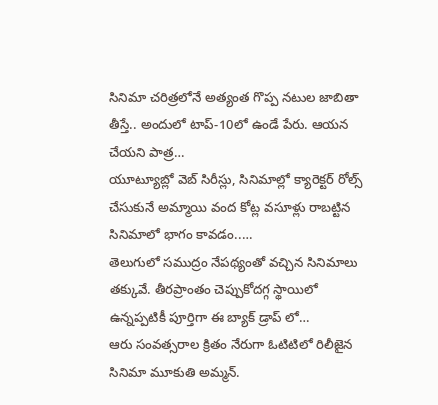సినిమా చరిత్రలోనే అత్యంత గొప్ప నటుల జాబితా తీస్తే.. అందులో టాప్-10లో ఉండే పేరు. ఆయన చేయని పాత్ర…
యూట్యూబ్లో వెబ్ సిరీస్లు, సినిమాల్లో క్యారెక్టర్ రోల్స్ చేసుకునే అమ్మాయి వంద కోట్ల వసూళ్లు రాబట్టిన సినిమాలో భాగం కావడం..…
తెలుగులో సముద్రం నేపథ్యంతో వచ్చిన సినిమాలు తక్కువే. తీరప్రాంతం చెప్పుకోదగ్గ స్థాయిలో ఉన్నప్పటికీ పూర్తిగా ఈ బ్యాక్ డ్రాప్ లో…
ఆరు సంవత్సరాల క్రితం నేరుగా ఓటిటిలో రిలీజైన సినిమా మూకుతి అమ్మన్.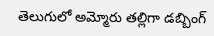తెలుగులో అమ్మోరు తల్లిగా డబ్బింగ్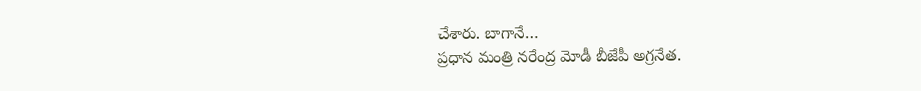చేశారు. బాగానే…
ప్రధాన మంత్రి నరేంద్ర మోడీ బీజేపీ అగ్రనేత.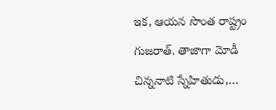ఇక, ఆయన సొంత రాష్ట్రం గుజరాత్. తాజాగా మోడీ చిన్ననాటి స్నేహితుడు,…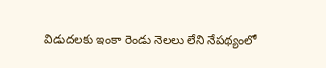విడుదలకు ఇంకా రెండు నెలలు లేని నేపథ్యంలో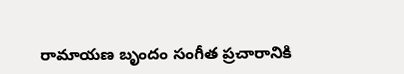రామాయణ బృందం సంగీత ప్రచారానికి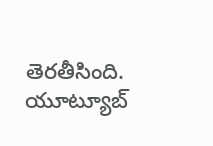తెరతీసింది. యూట్యూబ్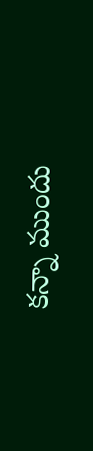కన్నా ముందు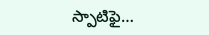స్పాటిఫై…